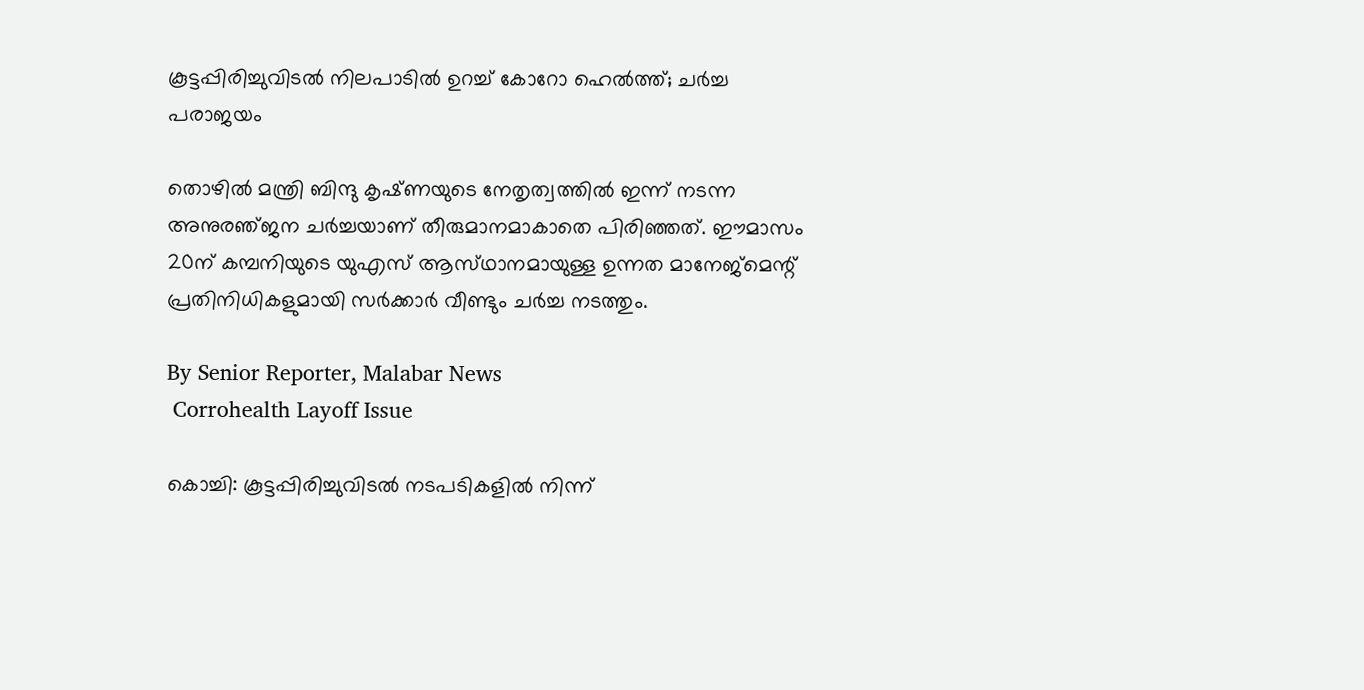കൂട്ടപ്പിരിച്ചുവിടൽ നിലപാടിൽ ഉറച്ച് കോറോ ഹെൽത്ത്; ചർച്ച പരാജയം

തൊഴിൽ മന്ത്രി ബിന്ദു കൃഷ്‌ണയുടെ നേതൃത്വത്തിൽ ഇന്ന് നടന്ന അനുരഞ്‌ജന ചർച്ചയാണ് തീരുമാനമാകാതെ പിരിഞ്ഞത്. ഈമാസം 20ന് കമ്പനിയുടെ യുഎസ് ആസ്‌ഥാനമായുള്ള ഉന്നത മാനേജ്മെന്റ് പ്രതിനിധികളുമായി സർക്കാർ വീണ്ടും ചർച്ച നടത്തും.

By Senior Reporter, Malabar News
 Corrohealth Layoff Issue

കൊച്ചി: കൂട്ടപ്പിരിച്ചുവിടൽ നടപടികളിൽ നിന്ന്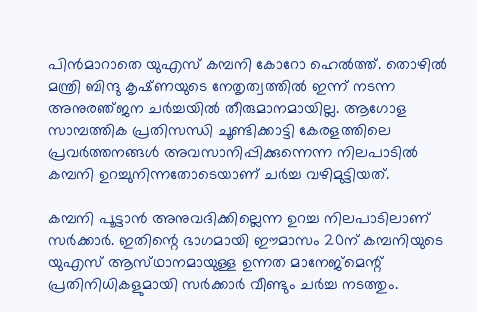പിൻമാറാതെ യുഎസ് കമ്പനി കോറോ ഹെൽത്ത്. തൊഴിൽ മന്ത്രി ബിന്ദു കൃഷ്‌ണയുടെ നേതൃത്വത്തിൽ ഇന്ന് നടന്ന അനുരഞ്‌ജന ചർച്ചയിൽ തീരുമാനമായില്ല. ആഗോള സാമ്പത്തിക പ്രതിസന്ധി ചൂണ്ടിക്കാട്ടി കേരളത്തിലെ പ്രവർത്തനങ്ങൾ അവസാനിപ്പിക്കുന്നെന്ന നിലപാടിൽ കമ്പനി ഉറച്ചുനിന്നതോടെയാണ് ചർച്ച വഴിമുട്ടിയത്.

കമ്പനി പൂട്ടാൻ അനുവദിക്കില്ലെന്ന ഉറച്ച നിലപാടിലാണ് സർക്കാർ. ഇതിന്റെ ഭാഗമായി ഈമാസം 20ന് കമ്പനിയുടെ യുഎസ് ആസ്‌ഥാനമായുള്ള ഉന്നത മാനേജ്മെന്റ് പ്രതിനിധികളുമായി സർക്കാർ വീണ്ടും ചർച്ച നടത്തും.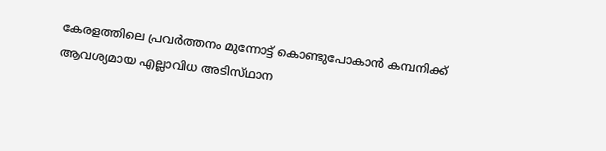കേരളത്തിലെ പ്രവർത്തനം മുന്നോട്ട് കൊണ്ടുപോകാൻ കമ്പനിക്ക് ആവശ്യമായ എല്ലാവിധ അടിസ്‌ഥാന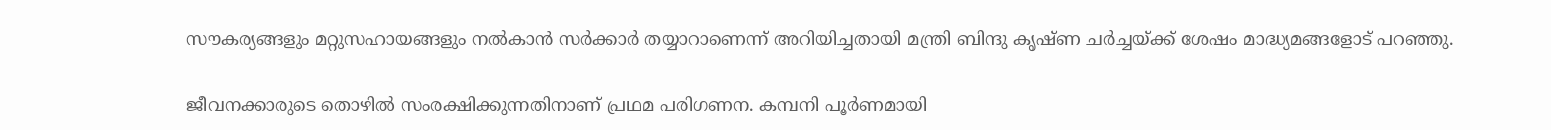സൗകര്യങ്ങളും മറ്റുസഹായങ്ങളും നൽകാൻ സർക്കാർ തയ്യാറാണെന്ന് അറിയിച്ചതായി മന്ത്രി ബിന്ദു കൃഷ്‌ണ ചർച്ചയ്‌ക്ക്‌ ശേഷം മാദ്ധ്യമങ്ങളോട് പറഞ്ഞു.

ജീവനക്കാരുടെ തൊഴിൽ സംരക്ഷിക്കുന്നതിനാണ് പ്രഥമ പരിഗണന. കമ്പനി പൂർണമായി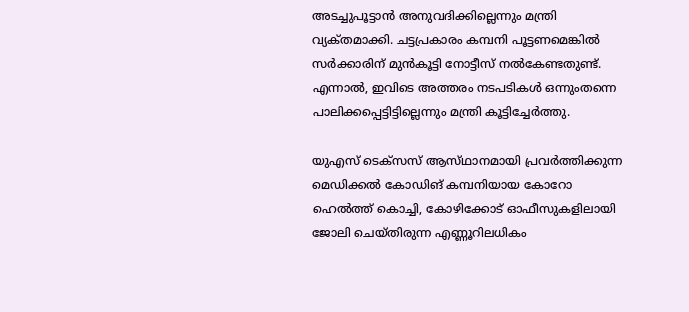അടച്ചുപൂട്ടാൻ അനുവദിക്കില്ലെന്നും മന്ത്രി വ്യക്‌തമാക്കി. ചട്ടപ്രകാരം കമ്പനി പൂട്ടണമെങ്കിൽ സർക്കാരിന് മുൻകൂട്ടി നോട്ടീസ് നൽകേണ്ടതുണ്ട്. എന്നാൽ, ഇവിടെ അത്തരം നടപടികൾ ഒന്നുംതന്നെ പാലിക്കപ്പെട്ടിട്ടില്ലെന്നും മന്ത്രി കൂട്ടിച്ചേർത്തു.

യുഎസ് ടെക്‌സസ് ആസ്‌ഥാനമായി പ്രവർത്തിക്കുന്ന മെഡിക്കൽ കോഡിങ് കമ്പനിയായ കോറോ ഹെൽത്ത് കൊച്ചി, കോഴിക്കോട് ഓഫീസുകളിലായി ജോലി ചെയ്‌തിരുന്ന എണ്ണൂറിലധികം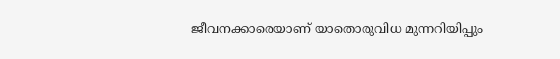ജീവനക്കാരെയാണ് യാതൊരുവിധ മുന്നറിയിപ്പും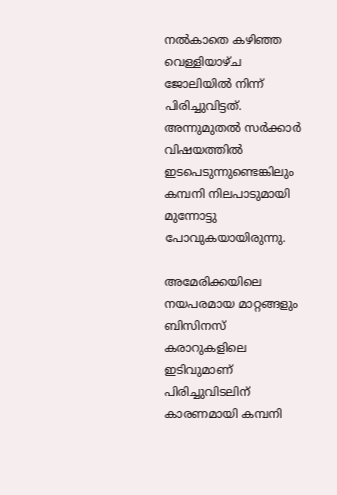നൽകാതെ കഴിഞ്ഞ വെള്ളിയാഴ്‌ച ജോലിയിൽ നിന്ന് പിരിച്ചുവിട്ടത്. അന്നുമുതൽ സർക്കാർ വിഷയത്തിൽ ഇടപെടുന്നുണ്ടെങ്കിലും കമ്പനി നിലപാടുമായി മുന്നോട്ടു പോവുകയായിരുന്നു.

അമേരിക്കയിലെ നയപരമായ മാറ്റങ്ങളും ബിസിനസ് കരാറുകളിലെ ഇടിവുമാണ് പിരിച്ചുവിടലിന് കാരണമായി കമ്പനി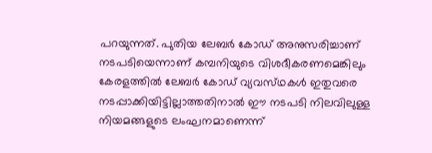പറയുന്നത്. പുതിയ ലേബർ കോഡ് അനുസരിച്ചാണ് നടപടിയെന്നാണ് കമ്പനിയുടെ വിശദീകരണമെങ്കിലും കേരളത്തിൽ ലേബർ കോഡ് വ്യവസ്‌ഥകൾ ഇതുവരെ നടപ്പാക്കിയിട്ടില്ലാത്തതിനാൽ ഈ നടപടി നിലവിലുള്ള നിയമങ്ങളുടെ ലംഘനമാണെന്ന്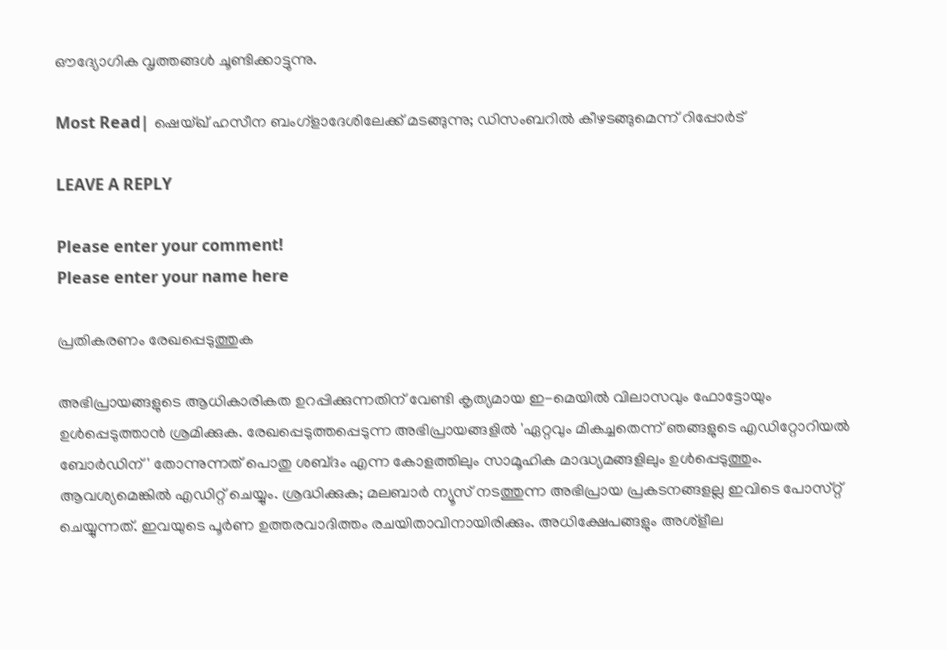ഔദ്യോഗിക വൃത്തങ്ങൾ ചൂണ്ടിക്കാട്ടുന്നു.

Most Read| ഷെയ്ഖ് ഹസീന ബംഗ്ളാദേശിലേക്ക്‌ മടങ്ങുന്നു; ഡിസംബറിൽ കീഴടങ്ങുമെന്ന് റിപ്പോർട്

LEAVE A REPLY

Please enter your comment!
Please enter your name here

പ്രതികരണം രേഖപ്പെടുത്തുക

അഭിപ്രായങ്ങളുടെ ആധികാരികത ഉറപ്പിക്കുന്നതിന് വേണ്ടി കൃത്യമായ ഇ-മെയിൽ വിലാസവും ഫോട്ടോയും ഉൾപ്പെടുത്താൻ ശ്രമിക്കുക. രേഖപ്പെടുത്തപ്പെടുന്ന അഭിപ്രായങ്ങളിൽ 'ഏറ്റവും മികച്ചതെന്ന് ഞങ്ങളുടെ എഡിറ്റോറിയൽ ബോർഡിന്' തോന്നുന്നത് പൊതു ശബ്‌ദം എന്ന കോളത്തിലും സാമൂഹിക മാദ്ധ്യമങ്ങളിലും ഉൾപ്പെടുത്തും. ആവശ്യമെങ്കിൽ എഡിറ്റ് ചെയ്യും. ശ്രദ്ധിക്കുക; മലബാർ ന്യൂസ് നടത്തുന്ന അഭിപ്രായ പ്രകടനങ്ങളല്ല ഇവിടെ പോസ്‌റ്റ് ചെയ്യുന്നത്. ഇവയുടെ പൂർണ ഉത്തരവാദിത്തം രചയിതാവിനായിരിക്കും. അധിക്ഷേപങ്ങളും അശ്‌ളീല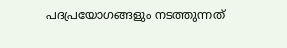പദപ്രയോഗങ്ങളും നടത്തുന്നത്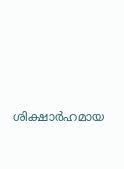ശിക്ഷാർഹമായ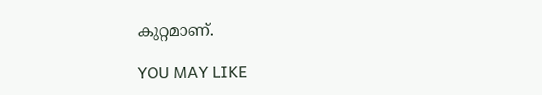കുറ്റമാണ്.

YOU MAY LIKE